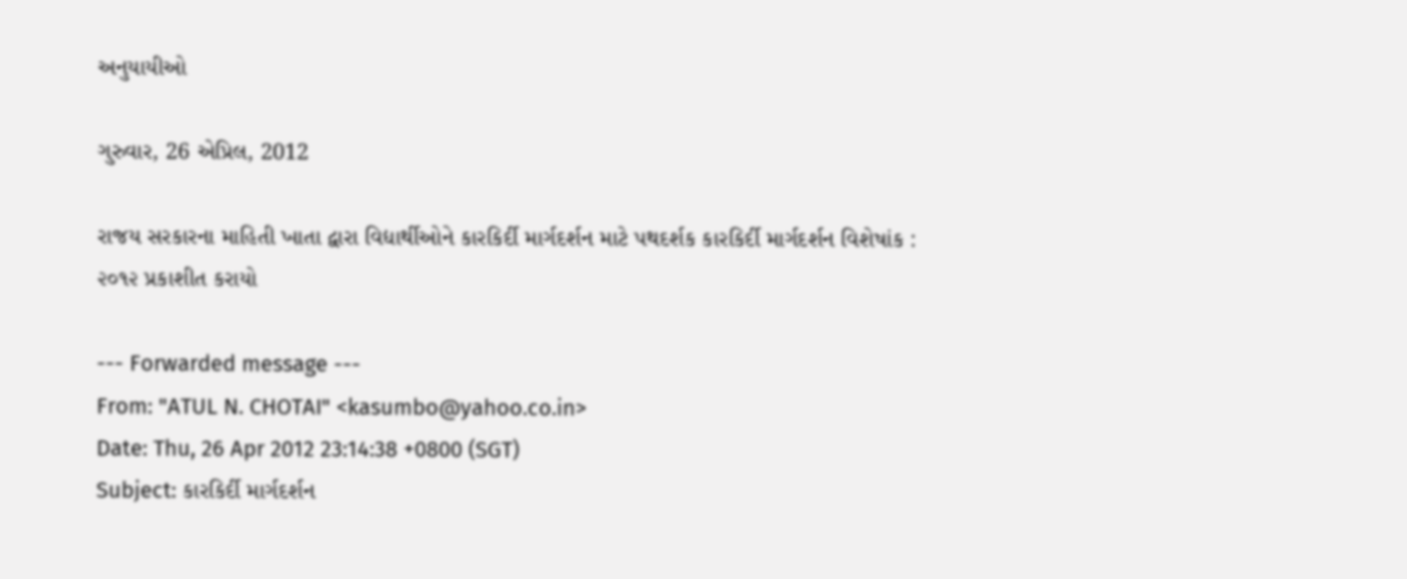અનુયાયીઓ

ગુરુવાર, 26 એપ્રિલ, 2012

રાજય સરકારના માહિતી ખાતા દ્વારા વિદ્યાર્થીઓને કારકિર્દી માર્ગદર્શન માટે પથદર્શક કારકિર્દી માર્ગદર્શન વિશેષાંક : ૨૦૧૨ પ્રકાશીત કરાયો

--- Forwarded message ---
From: "ATUL N. CHOTAI" <kasumbo@yahoo.co.in>
Date: Thu, 26 Apr 2012 23:14:38 +0800 (SGT)
Subject: કારકિર્દી માર્ગદર્શન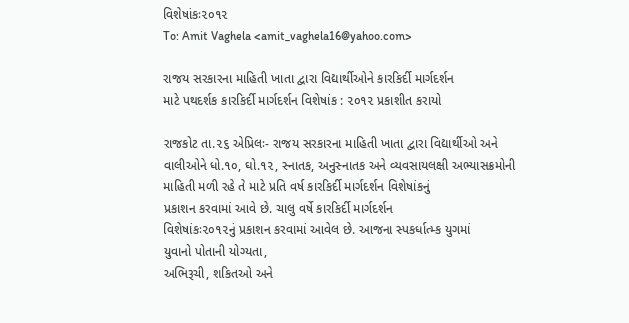વિશેષાંકઃ૨૦૧૨
To: Amit Vaghela <amit_vaghela16@yahoo.com>

રાજય સરકારના માહિતી ખાતા દ્વારા વિદ્યાર્થીઓને કારકિર્દી માર્ગદર્શન
માટે પથદર્શક કારકિર્દી માર્ગદર્શન વિશેષાંક : ૨૦૧૨ પ્રકાશીત કરાયો

રાજકોટ તા.૨૬ એપ્રિલઃ- રાજય સરકારના માહિતી ખાતા દ્વારા વિદ્યાર્થીઓ અને
વાલીઓને ધો.૧૦, ઘો.૧૨, સ્નાતક, અનુસ્નાતક અને વ્યવસાયલક્ષી અભ્યાસક્રમોની
માહિતી મળી રહે તે માટે પ્રતિ વર્ષ કારકિર્દી માર્ગદર્શન વિશેષાંકનું
પ્રકાશન કરવામાં આવે છે. ચાલુ વર્ષે કારકિર્દી માર્ગદર્શન
વિશેષાંકઃ૨૦૧૨નું પ્રકાશન કરવામાં આવેલ છે. આજના સ્પકર્ધાત્મ્ક યુગમાં
યુવાનો પોતાની યોગ્યતા,
અભિરૂચી, શકિતઓ અને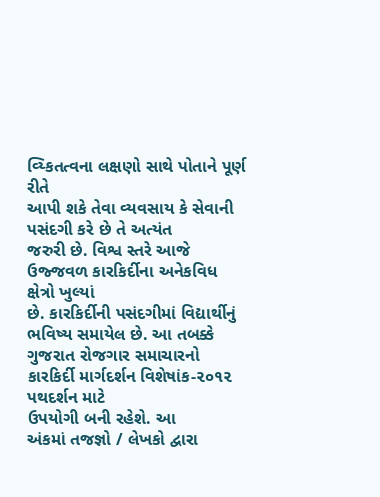વ્ય્કિતત્વના લક્ષણો સાથે પોતાને પૂર્ણ રીતે
આપી શકે તેવા વ્યવસાય કે સેવાની પસંદગી કરે છે તે અત્યંત
જરુરી છે. વિશ્વ સ્તરે આજે ઉજ્જવળ કારકિર્દીના અનેકવિધ ક્ષેત્રો ખુલ્યાં
છે. કારકિર્દીની પસંદગીમાં વિદ્યાર્થીનું ભવિષ્ય સમાયેલ છે. આ તબક્કે
ગુજરાત રોજગાર સમાચારનો કારકિર્દી માર્ગદર્શન વિશેષાંક-૨૦૧૨ પથદર્શન માટે
ઉપયોગી બની રહેશે. આ
અંકમાં તજજ્ઞો / લેખકો દ્વારા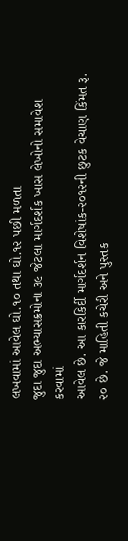લખવામાં આવેલ ઘો.૧૦ તથા ઘો.૧૨ પછી મળતા
જુદા જુદા અભ્યાસક્રમોના ૩૯ જેટલા માર્ગદર્શક ખાસ લેખોનો સમાવેશ કરવામાં
આવેલ છે. આ કારકિર્દી માર્ગદર્શન વિશેષાંક-૨૦૧૨ની છુટક વેચાણ કિંમત રૂ.
૨૦ છે. જે માહિતી કચેરી અને પુસ્તક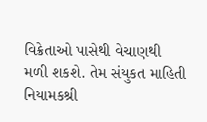વિક્રેતાઓ પાસેથી વેચાણથી
મળી શકશે. તેમ સંયુકત માહિતી નિયામકશ્રી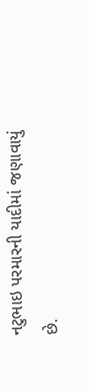નટુભાઇ પરમારની યાદીમાં જણાવાયું
છે.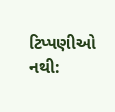ટિપ્પણીઓ નથી: